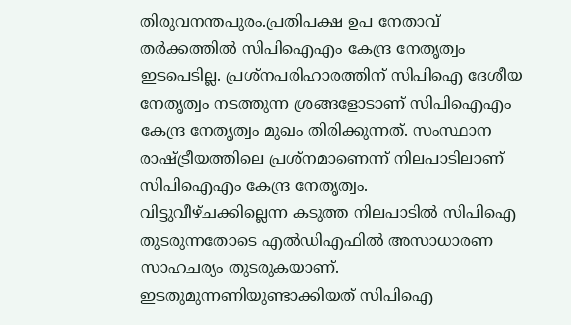തിരുവനന്തപുരം.പ്രതിപക്ഷ ഉപ നേതാവ് തർക്കത്തിൽ സിപിഐഎം കേന്ദ്ര നേതൃത്വം ഇടപെടില്ല. പ്രശ്നപരിഹാരത്തിന് സിപിഐ ദേശീയ നേതൃത്വം നടത്തുന്ന ശ്രങ്ങളോടാണ് സിപിഐഎം കേന്ദ്ര നേതൃത്വം മുഖം തിരിക്കുന്നത്. സംസ്ഥാന രാഷ്ട്രീയത്തിലെ പ്രശ്നമാണെന്ന് നിലപാടിലാണ് സിപിഐഎം കേന്ദ്ര നേതൃത്വം.
വിട്ടുവീഴ്ചക്കില്ലെന്ന കടുത്ത നിലപാടിൽ സിപിഐ തുടരുന്നതോടെ എൽഡിഎഫിൽ അസാധാരണ സാഹചര്യം തുടരുകയാണ്. ഇടതുമുന്നണിയുണ്ടാക്കിയത് സിപിഐ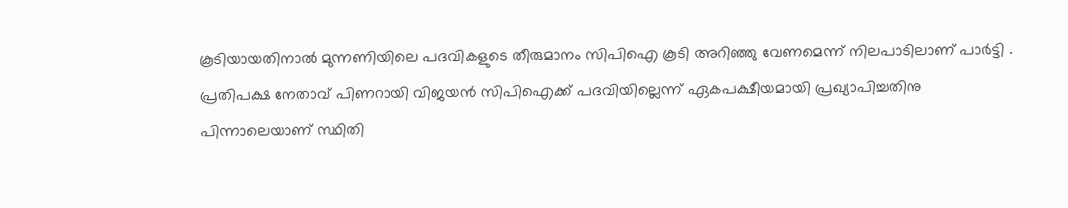കൂടിയായതിനാൽ മുന്നണിയിലെ പദവികളുടെ തീരുമാനം സിപിഐ കൂടി അറിഞ്ഞു വേണമെന്ന് നിലപാടിലാണ് പാർട്ടി . പ്രതിപക്ഷ നേതാവ് പിണറായി വിജയൻ സിപിഐക്ക് പദവിയില്ലെന്ന് ഏകപക്ഷീയമായി പ്രഖ്യാപിച്ചതിനു പിന്നാലെയാണ് സ്ഥിതി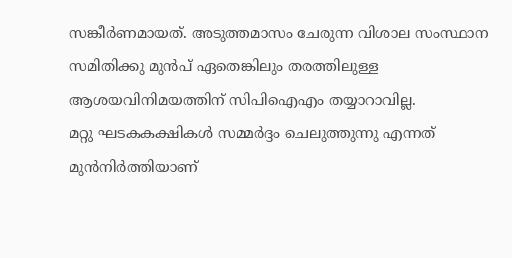സങ്കീർണമായത്. അടുത്തമാസം ചേരുന്ന വിശാല സംസ്ഥാന സമിതിക്കു മുൻപ് ഏതെങ്കിലും തരത്തിലുള്ള ആശയവിനിമയത്തിന് സിപിഐഎം തയ്യാറാവില്ല.
മറ്റു ഘടകകക്ഷികൾ സമ്മർദ്ദം ചെലുത്തുന്നു എന്നത് മുൻനിർത്തിയാണ്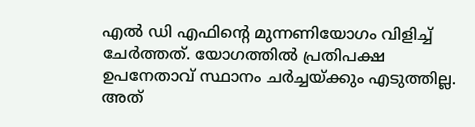എൽ ഡി എഫിന്റെ മുന്നണിയോഗം വിളിച്ച് ചേർത്തത്. യോഗത്തിൽ പ്രതിപക്ഷ ഉപനേതാവ് സ്ഥാനം ചർച്ചയ്ക്കും എടുത്തില്ല. അത്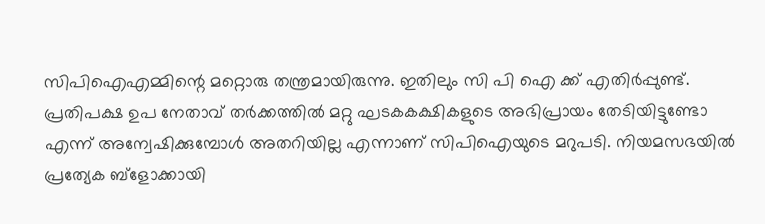സിപിഐഎമ്മിന്റെ മറ്റൊരു തന്ത്രമായിരുന്നു. ഇതിലും സി പി ഐ ക്ക് എതിർപ്പുണ്ട്. പ്രതിപക്ഷ ഉപ നേതാവ് തർക്കത്തിൽ മറ്റു ഘടകകക്ഷികളുടെ അഭിപ്രായം തേടിയിട്ടുണ്ടോ എന്ന് അന്വേഷിക്കുമ്പോൾ അതറിയില്ല എന്നാണ് സിപിഐയുടെ മറുപടി. നിയമസഭയിൽ പ്രത്യേക ബ്ളോക്കായി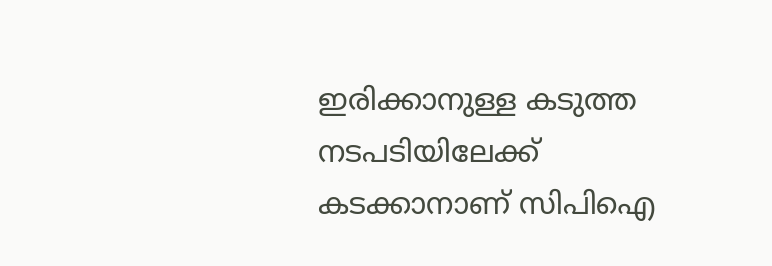ഇരിക്കാനുള്ള കടുത്ത നടപടിയിലേക്ക് കടക്കാനാണ് സിപിഐ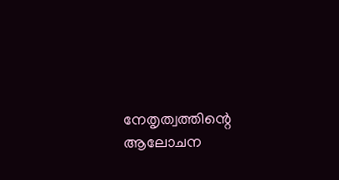നേതൃത്വത്തിന്റെ ആലോചന